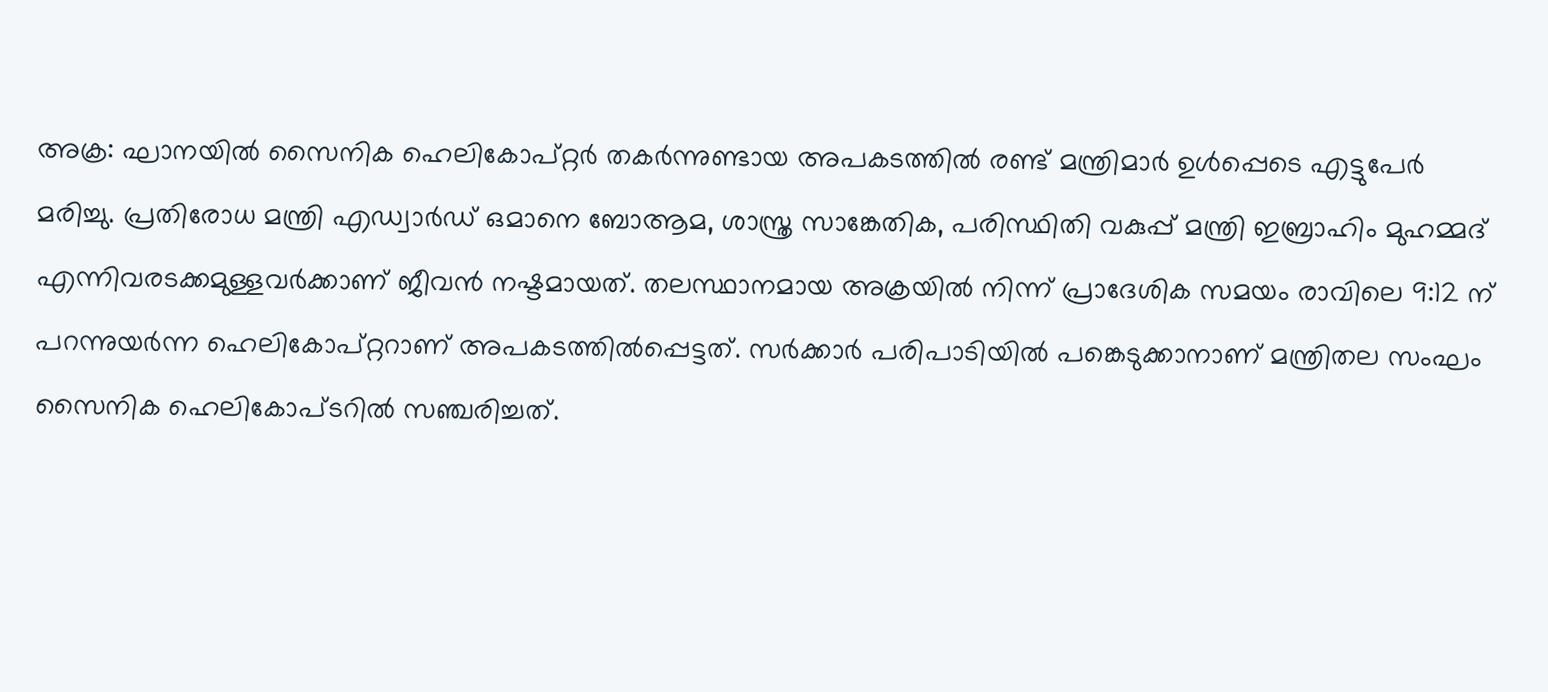അക്ര: ഘാനയിൽ സൈനിക ഹെലികോപ്റ്റർ തകർന്നുണ്ടായ അപകടത്തിൽ രണ്ട് മന്ത്രിമാർ ഉൾപ്പെടെ എട്ടുപേർ മരിച്ചു. പ്രതിരോധ മന്ത്രി എഡ്വാർഡ് ഒമാനെ ബോആമ, ശാസ്ത്ര സാങ്കേതിക, പരിസ്ഥിതി വകുപ്പ് മന്ത്രി ഇബ്രാഹിം മുഹമ്മദ് എന്നിവരടക്കമുള്ളവർക്കാണ് ജീവൻ നഷ്ടമായത്. തലസ്ഥാനമായ അക്രയിൽ നിന്ന് പ്രാദേശിക സമയം രാവിലെ 9:12 ന് പറന്നുയർന്ന ഹെലികോപ്റ്ററാണ് അപകടത്തിൽപ്പെട്ടത്. സർക്കാർ പരിപാടിയിൽ പങ്കെടുക്കാനാണ് മന്ത്രിതല സംഘം സൈനിക ഹെലികോപ്ടറിൽ സഞ്ചരിച്ചത്.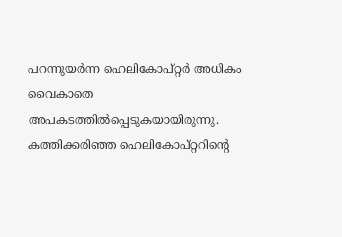പറന്നുയർന്ന ഹെലികോപ്റ്റർ അധികം വൈകാതെ അപകടത്തിൽപ്പെടുകയായിരുന്നു. കത്തിക്കരിഞ്ഞ ഹെലികോപ്റ്ററിന്റെ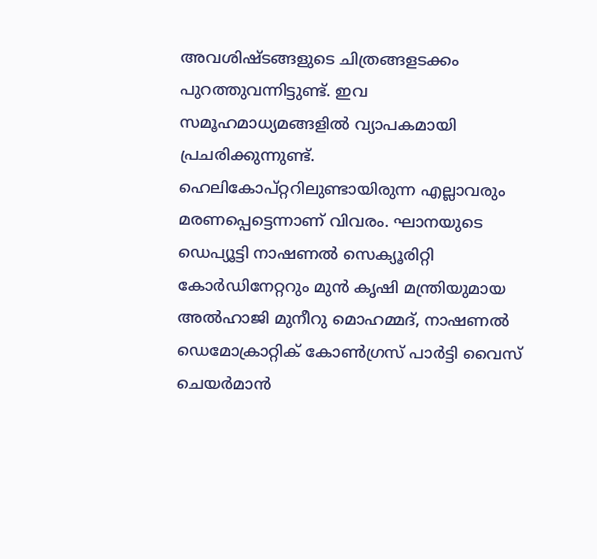അവശിഷ്ടങ്ങളുടെ ചിത്രങ്ങളടക്കം പുറത്തുവന്നിട്ടുണ്ട്. ഇവ സമൂഹമാധ്യമങ്ങളിൽ വ്യാപകമായി പ്രചരിക്കുന്നുണ്ട്. ഹെലികോപ്റ്ററിലുണ്ടായിരുന്ന എല്ലാവരും മരണപ്പെട്ടെന്നാണ് വിവരം. ഘാനയുടെ ഡെപ്യൂട്ടി നാഷണൽ സെക്യൂരിറ്റി കോർഡിനേറ്ററും മുൻ കൃഷി മന്ത്രിയുമായ അൽഹാജി മുനീറു മൊഹമ്മദ്, നാഷണൽ ഡെമോക്രാറ്റിക് കോൺഗ്രസ് പാർട്ടി വൈസ് ചെയർമാൻ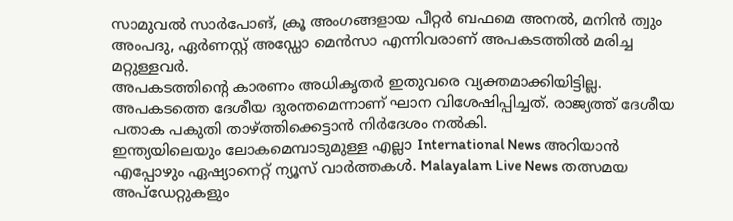സാമുവൽ സാർപോങ്, ക്രൂ അംഗങ്ങളായ പീറ്റർ ബഫമെ അനൽ, മനിൻ ത്വും അംപദു, ഏർണസ്റ്റ് അഡ്ഡോ മെൻസാ എന്നിവരാണ് അപകടത്തിൽ മരിച്ച മറ്റുള്ളവർ.
അപകടത്തിന്റെ കാരണം അധികൃതർ ഇതുവരെ വ്യക്തമാക്കിയിട്ടില്ല. അപകടത്തെ ദേശീയ ദുരന്തമെന്നാണ് ഘാന വിശേഷിപ്പിച്ചത്. രാജ്യത്ത് ദേശീയ പതാക പകുതി താഴ്ത്തിക്കെട്ടാൻ നിർദേശം നൽകി.
ഇന്ത്യയിലെയും ലോകമെമ്പാടുമുള്ള എല്ലാ International News അറിയാൻ എപ്പോഴും ഏഷ്യാനെറ്റ് ന്യൂസ് വാർത്തകൾ. Malayalam Live News തത്സമയ അപ്ഡേറ്റുകളും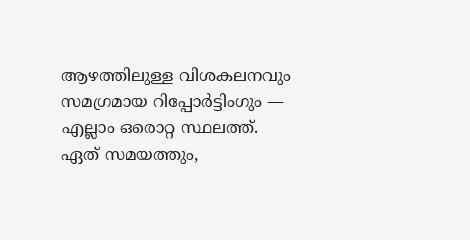ആഴത്തിലുള്ള വിശകലനവും സമഗ്രമായ റിപ്പോർട്ടിംഗും — എല്ലാം ഒരൊറ്റ സ്ഥലത്ത്. ഏത് സമയത്തും,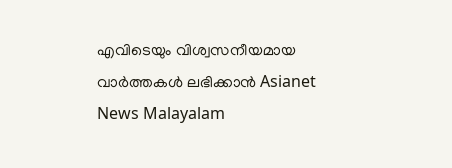എവിടെയും വിശ്വസനീയമായ വാർത്തകൾ ലഭിക്കാൻ Asianet News Malayalam